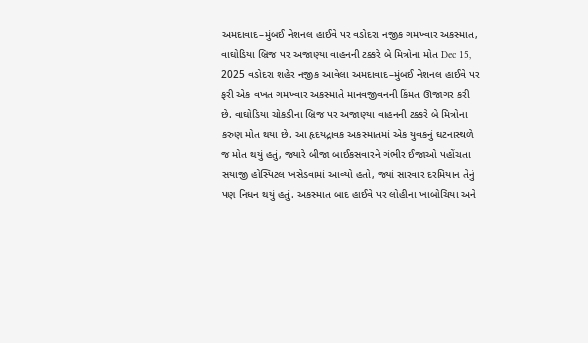અમદાવાદ–મુંબઈ નેશનલ હાઈવે પર વડોદરા નજીક ગમખ્વાર અકસ્માત, વાઘોડિયા બ્રિજ પર અજાણ્યા વાહનની ટક્કરે બે મિત્રોના મોત Dec 15, 2025 વડોદરા શહેર નજીક આવેલા અમદાવાદ–મુંબઈ નેશનલ હાઈવે પર ફરી એક વખત ગમખ્વાર અકસ્માતે માનવજીવનની કિંમત ઊજાગર કરી છે. વાઘોડિયા ચોકડીના બ્રિજ પર અજાણ્યા વાહનની ટક્કરે બે મિત્રોના કરુણ મોત થયા છે. આ હૃદયદ્રાવક અકસ્માતમાં એક યુવકનું ઘટનાસ્થળે જ મોત થયું હતું, જ્યારે બીજા બાઈકસવારને ગંભીર ઈજાઓ પહોંચતા સયાજી હોસ્પિટલ ખસેડવામાં આવ્યો હતો, જ્યાં સારવાર દરમિયાન તેનું પણ નિધન થયું હતું. અકસ્માત બાદ હાઈવે પર લોહીના ખાબોચિયા અને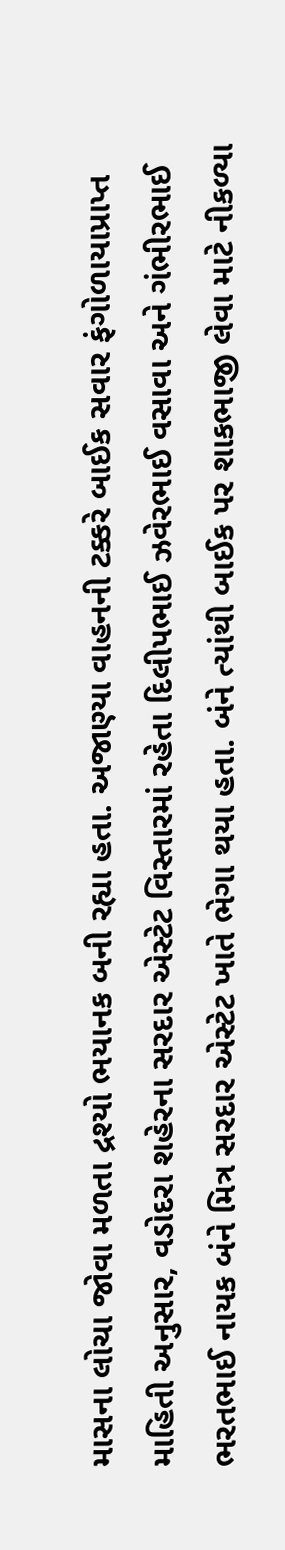માસના લોચા જોવા મળતા દ્રશ્યો ભયાનક બની રહ્યા હતા. અજાણ્યા વાહનની ટક્કરે બાઈક સવાર ફંગોળાયાપ્રાપ્ત માહિતી અનુસાર, વડોદરા શહેરના સરદાર એસ્ટેટ વિસ્તારમાં રહેતા દિલીપભાઈ ઝવેરભાઈ વસાવા અને ગંભીરભાઈ ભરતભાઈ નાયક બંને મિત્ર સરદાર એસ્ટેટ ખાતે ભેગા થયા હતા. બંને ત્યાંથી બાઈક પર શાકભાજી લેવા માટે નીકળ્યા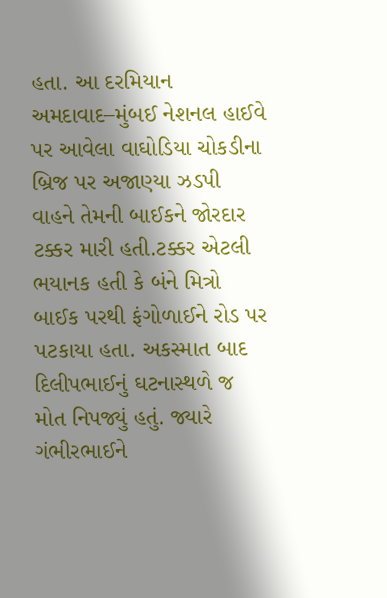હતા. આ દરમિયાન અમદાવાદ–મુંબઈ નેશનલ હાઈવે પર આવેલા વાઘોડિયા ચોકડીના બ્રિજ પર અજાણ્યા ઝડપી વાહને તેમની બાઈકને જોરદાર ટક્કર મારી હતી.ટક્કર એટલી ભયાનક હતી કે બંને મિત્રો બાઈક પરથી ફંગોળાઈને રોડ પર પટકાયા હતા. અકસ્માત બાદ દિલીપભાઈનું ઘટનાસ્થળે જ મોત નિપજ્યું હતું. જ્યારે ગંભીરભાઈને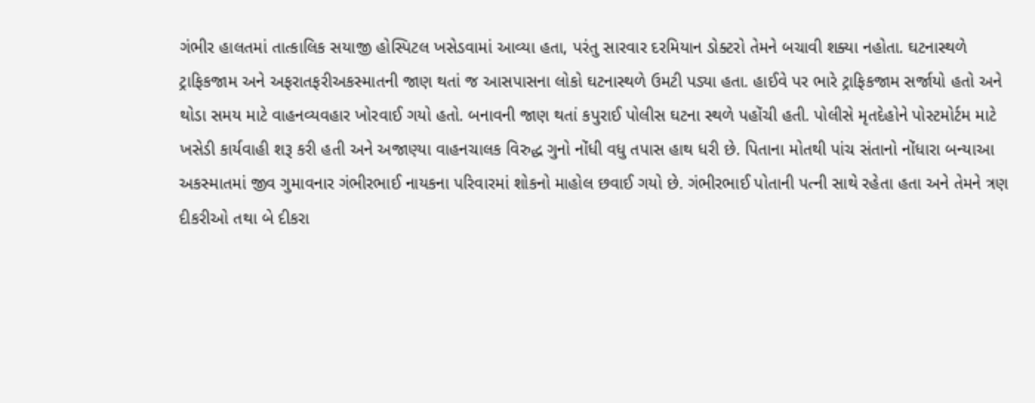ગંભીર હાલતમાં તાત્કાલિક સયાજી હોસ્પિટલ ખસેડવામાં આવ્યા હતા, પરંતુ સારવાર દરમિયાન ડોક્ટરો તેમને બચાવી શક્યા નહોતા. ઘટનાસ્થળે ટ્રાફિકજામ અને અફરાતફરીઅકસ્માતની જાણ થતાં જ આસપાસના લોકો ઘટનાસ્થળે ઉમટી પડ્યા હતા. હાઈવે પર ભારે ટ્રાફિકજામ સર્જાયો હતો અને થોડા સમય માટે વાહનવ્યવહાર ખોરવાઈ ગયો હતો. બનાવની જાણ થતાં કપુરાઈ પોલીસ ઘટના સ્થળે પહોંચી હતી. પોલીસે મૃતદેહોને પોસ્ટમોર્ટમ માટે ખસેડી કાર્યવાહી શરૂ કરી હતી અને અજાણ્યા વાહનચાલક વિરુદ્ધ ગુનો નોંધી વધુ તપાસ હાથ ધરી છે. પિતાના મોતથી પાંચ સંતાનો નોંધારા બન્યાઆ અકસ્માતમાં જીવ ગુમાવનાર ગંભીરભાઈ નાયકના પરિવારમાં શોકનો માહોલ છવાઈ ગયો છે. ગંભીરભાઈ પોતાની પત્ની સાથે રહેતા હતા અને તેમને ત્રણ દીકરીઓ તથા બે દીકરા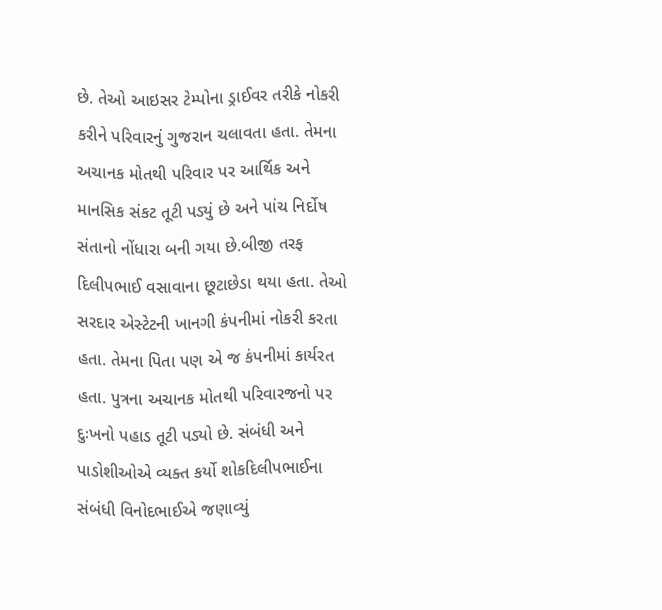છે. તેઓ આઇસર ટેમ્પોના ડ્રાઈવર તરીકે નોકરી કરીને પરિવારનું ગુજરાન ચલાવતા હતા. તેમના અચાનક મોતથી પરિવાર પર આર્થિક અને માનસિક સંકટ તૂટી પડ્યું છે અને પાંચ નિર્દોષ સંતાનો નોંધારા બની ગયા છે.બીજી તરફ દિલીપભાઈ વસાવાના છૂટાછેડા થયા હતા. તેઓ સરદાર એસ્ટેટની ખાનગી કંપનીમાં નોકરી કરતા હતા. તેમના પિતા પણ એ જ કંપનીમાં કાર્યરત હતા. પુત્રના અચાનક મોતથી પરિવારજનો પર દુઃખનો પહાડ તૂટી પડ્યો છે. સંબંધી અને પાડોશીઓએ વ્યક્ત કર્યો શોકદિલીપભાઈના સંબંધી વિનોદભાઈએ જણાવ્યું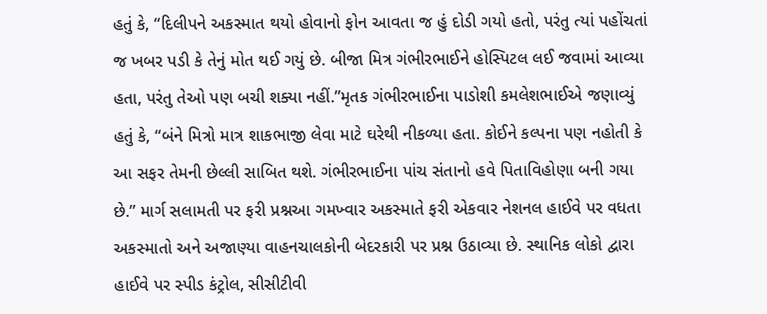હતું કે, “દિલીપને અકસ્માત થયો હોવાનો ફોન આવતા જ હું દોડી ગયો હતો, પરંતુ ત્યાં પહોંચતાં જ ખબર પડી કે તેનું મોત થઈ ગયું છે. બીજા મિત્ર ગંભીરભાઈને હોસ્પિટલ લઈ જવામાં આવ્યા હતા, પરંતુ તેઓ પણ બચી શક્યા નહીં.”મૃતક ગંભીરભાઈના પાડોશી કમલેશભાઈએ જણાવ્યું હતું કે, “બંને મિત્રો માત્ર શાકભાજી લેવા માટે ઘરેથી નીકળ્યા હતા. કોઈને કલ્પના પણ નહોતી કે આ સફર તેમની છેલ્લી સાબિત થશે. ગંભીરભાઈના પાંચ સંતાનો હવે પિતાવિહોણા બની ગયા છે.” માર્ગ સલામતી પર ફરી પ્રશ્નઆ ગમખ્વાર અકસ્માતે ફરી એકવાર નેશનલ હાઈવે પર વધતા અકસ્માતો અને અજાણ્યા વાહનચાલકોની બેદરકારી પર પ્રશ્ન ઉઠાવ્યા છે. સ્થાનિક લોકો દ્વારા હાઈવે પર સ્પીડ કંટ્રોલ, સીસીટીવી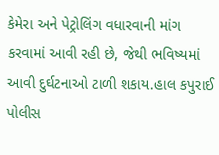કેમેરા અને પેટ્રોલિંગ વધારવાની માંગ કરવામાં આવી રહી છે, જેથી ભવિષ્યમાં આવી દુર્ઘટનાઓ ટાળી શકાય.હાલ કપુરાઈ પોલીસ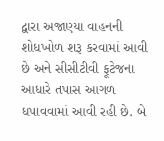દ્વારા અજાણ્યા વાહનની શોધખોળ શરૂ કરવામાં આવી છે અને સીસીટીવી ફૂટેજના આધારે તપાસ આગળ ધપાવવામાં આવી રહી છે. બે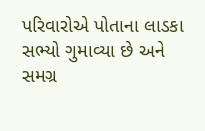પરિવારોએ પોતાના લાડકા સભ્યો ગુમાવ્યા છે અને સમગ્ર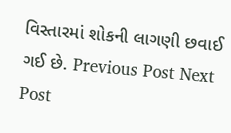વિસ્તારમાં શોકની લાગણી છવાઈ ગઈ છે. Previous Post Next Post